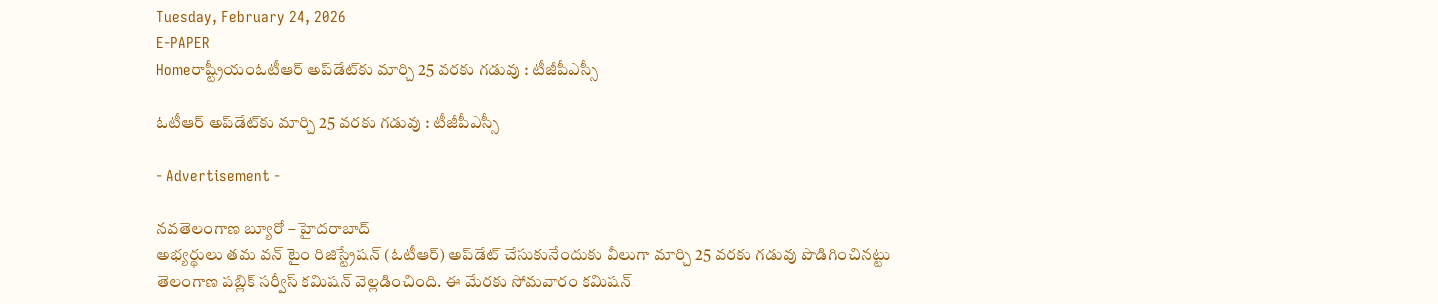Tuesday, February 24, 2026
E-PAPER
Homeరాష్ట్రీయంఓటీఆర్‌ అప్‌డేట్‌కు మార్చి 25 వరకు గడువు : టీజీపీఎస్సీ

ఓటీఆర్‌ అప్‌డేట్‌కు మార్చి 25 వరకు గడువు : టీజీపీఎస్సీ

- Advertisement -

నవతెలంగాణ బ్యూరో – హైదరాబాద్‌
అభ్యర్థులు తమ వన్‌ టైం రిజిస్ట్రేషన్‌ (ఓటీఆర్‌) అప్‌డేట్‌ చేసుకునేందుకు వీలుగా మార్చి 25 వరకు గడువు పొడిగించినట్టు తెలంగాణ పబ్లిక్‌ సర్వీస్‌ కమిషన్‌ వెల్లడించింది. ఈ మేరకు సోమవారం కమిషన్‌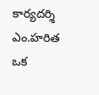కార్యదర్శి ఎం.హరిత ఒక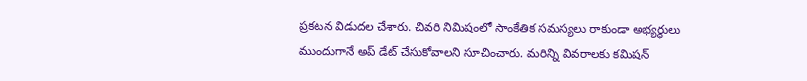ప్రకటన విడుదల చేశారు. చివరి నిమిషంలో సాంకేతిక సమస్యలు రాకుండా అభ్యర్థులు ముందుగానే అప్‌ డేట్‌ చేసుకోవాలని సూచించారు. మరిన్ని వివరాలకు కమిషన్‌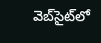వెబ్‌సైట్‌లో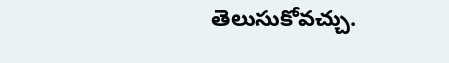తెలుసుకోవచ్చు.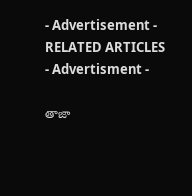- Advertisement -
RELATED ARTICLES
- Advertisment -

తాజా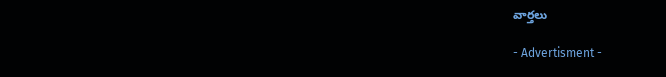వార్తలు

- Advertisment -